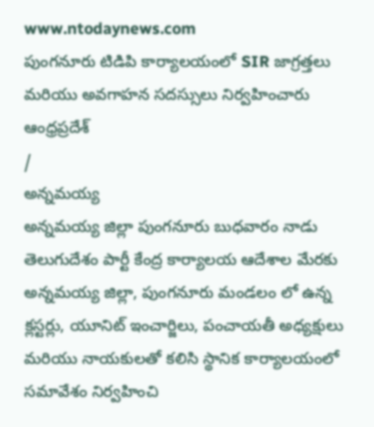www.ntodaynews.com
పుంగనూరు టిడిపి కార్యాలయంలో SIR జాగ్రత్తలు మరియు అవగాహన సదస్సులు నిర్వహించారు
ఆంధ్రప్రదేశ్
/
అన్నమయ్య
అన్నమయ్య జిల్లా పుంగనూరు బుధవారం నాడు తెలుగుదేశం పార్టీ కేంద్ర కార్యాలయ ఆదేశాల మేరకు అన్నమయ్య జిల్లా, పుంగనూరు మండలం లో ఉన్న క్లస్టర్లు, యూనిట్ ఇంచార్జిలు, పంచాయతీ అధ్యక్షులు మరియు నాయకులతో కలిసి స్థానిక కార్యాలయంలో సమావేశం నిర్వహించి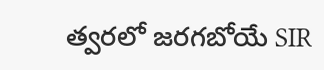త్వరలో జరగబోయే SIR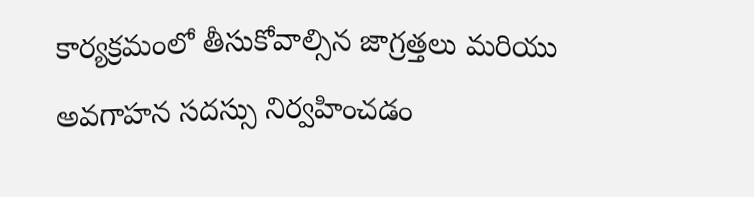కార్యక్రమంలో తీసుకోవాల్సిన జాగ్రత్తలు మరియు అవగాహన సదస్సు నిర్వహించడం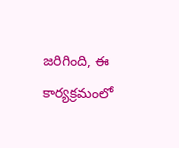జరిగింది, ఈ కార్యక్రమంలో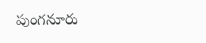పుంగనూరు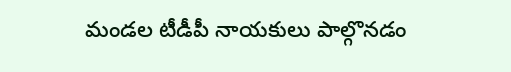మండల టీడీపీ నాయకులు పాల్గొనడం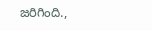జరిగింది.,